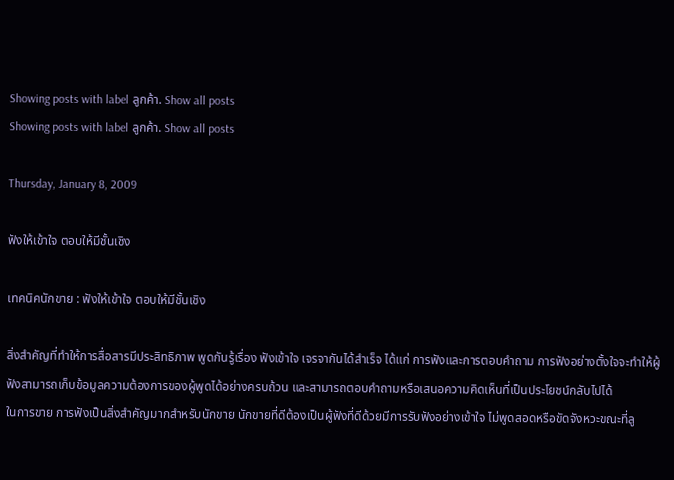Showing posts with label ลูกค้า. Show all posts
Showing posts with label ลูกค้า. Show all posts

Thursday, January 8, 2009

ฟังให้เข้าใจ ตอบให้มีชั้นเชิง

เทคนิคนักขาย : ฟังให้เข้าใจ ตอบให้มีชั้นเชิง

สิ่งสำคัญที่ทำให้การสื่อสารมีประสิทธิภาพ พูดกันรู้เรื่อง ฟังเข้าใจ เจรจากันได้สำเร็จ ได้แก่ การฟังและการตอบคำถาม การฟังอย่างตั้งใจจะทำให้ผู้ฟังสามารถเก็บข้อมูลความต้องการของผู้พูดได้อย่างครบถ้วน และสามารถตอบคำถามหรือเสนอความคิดเห็นที่เป็นประโยชน์กลับไปได้
ในการขาย การฟังเป็นสิ่งสำคัญมากสำหรับนักขาย นักขายที่ดีต้องเป็นผู้ฟังที่ดีด้วยมีการรับฟังอย่างเข้าใจ ไม่พูดสอดหรือขัดจังหวะขณะที่ลู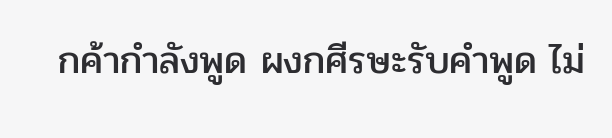กค้ากำลังพูด ผงกศีรษะรับคำพูด ไม่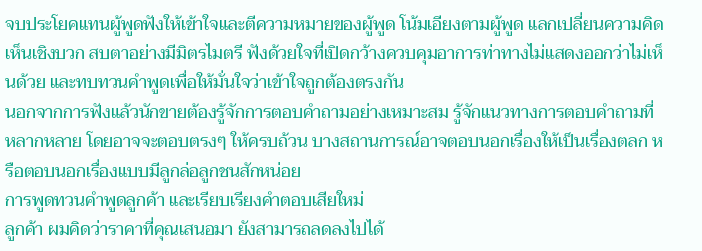จบประโยคแทนผู้พูดฟังให้เข้าใจและตีความหมายของผู้พูด โน้มเอียงตามผู้พูด แลกเปลี่ยนความคิดเห็นเชิงบวก สบตาอย่างมีมิตรไมตรี ฟังด้วยใจที่เปิดกว้างควบคุมอาการท่าทางไม่แสดงออกว่าไม่เห็นด้วย และทบทวนคำพูดเพื่อให้มั่นใจว่าเข้าใจถูกต้องตรงกัน
นอกจากการฟังแล้วนักขายต้องรู้จักการตอบคำถามอย่างเหมาะสม รู้จักแนวทางการตอบคำถามที่หลากหลาย โดยอาจจะตอบตรงๆ ให้ครบถ้วน บางสถานการณ์อาจตอบนอกเรื่องให้เป็นเรื่องตลก หรือตอบนอกเรื่องแบบมีลูกล่อลูกชนสักหน่อย
การพูดทวนคำพูดลูกค้า และเรียบเรียงคำตอบเสียใหม่
ลูกค้า ผมคิดว่าราคาที่คุณเสนอมา ยังสามารถลดลงไปได้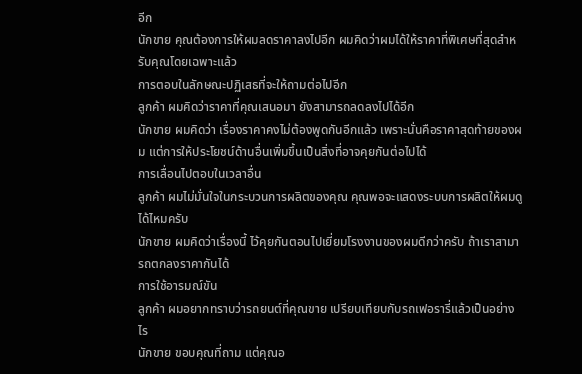อีก
นักขาย คุณต้องการให้ผมลดราคาลงไปอีก ผมคิดว่าผมได้ให้ราคาที่พิเศษที่สุดสำหรับคุณโดยเฉพาะแล้ว
การตอบในลักษณะปฏิเสธที่จะให้ถามต่อไปอีก
ลูกค้า ผมคิดว่าราคาที่คุณเสนอมา ยังสามารถลดลงไปได้อีก
นักขาย ผมคิดว่า เรื่องราคาคงไม่ต้องพูดกันอีกแล้ว เพราะนั่นคือราคาสุดท้ายของผม แต่การให้ประโยชน์ด้านอื่นเพิ่มขึ้นเป็นสิ่งที่อาจคุยกันต่อไปได้
การเลื่อนไปตอบในเวลาอื่น
ลูกค้า ผมไม่มั่นใจในกระบวนการผลิตของคุณ คุณพอจะแสดงระบบการผลิตให้ผมดูได้ไหมครับ
นักขาย ผมคิดว่าเรื่องนี้ ไว้คุยกันตอนไปเยี่ยมโรงงานของผมดีกว่าครับ ถ้าเราสามารถตกลงราคากันได้
การใช้อารมณ์ขัน
ลูกค้า ผมอยากทราบว่ารถยนต์ที่คุณขาย เปรียบเทียบกับรถเฟอรารี่แล้วเป็นอย่างไร
นักขาย ขอบคุณที่ถาม แต่คุณอ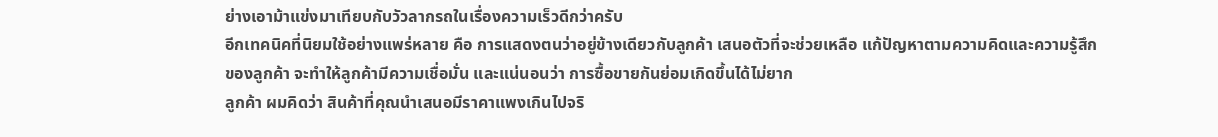ย่างเอาม้าแข่งมาเทียบกับวัวลากรถในเรื่องความเร็วดีกว่าครับ
อีกเทคนิคที่นิยมใช้อย่างแพร่หลาย คือ การแสดงตนว่าอยู่ข้างเดียวกับลูกค้า เสนอตัวที่จะช่วยเหลือ แก้ปัญหาตามความคิดและความรู้สึกของลูกค้า จะทำให้ลูกค้ามีความเชื่อมั่น และแน่นอนว่า การซื้อขายกันย่อมเกิดขึ้นได้ไม่ยาก
ลูกค้า ผมคิดว่า สินค้าที่คุณนำเสนอมีราคาแพงเกินไปจริ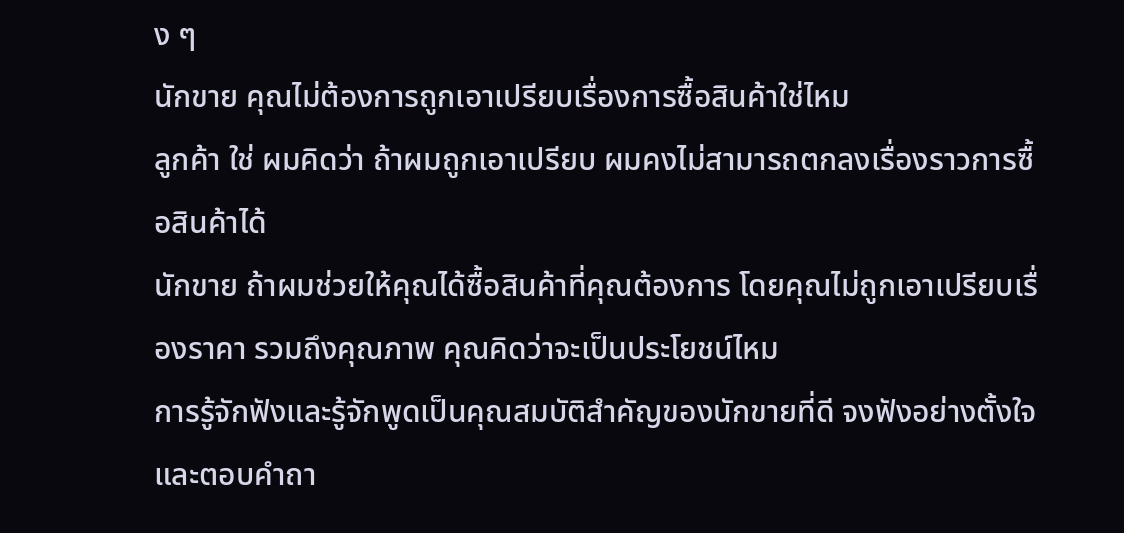ง ๆ
นักขาย คุณไม่ต้องการถูกเอาเปรียบเรื่องการซื้อสินค้าใช่ไหม
ลูกค้า ใช่ ผมคิดว่า ถ้าผมถูกเอาเปรียบ ผมคงไม่สามารถตกลงเรื่องราวการซื้อสินค้าได้
นักขาย ถ้าผมช่วยให้คุณได้ซื้อสินค้าที่คุณต้องการ โดยคุณไม่ถูกเอาเปรียบเรื่องราคา รวมถึงคุณภาพ คุณคิดว่าจะเป็นประโยชน์ไหม
การรู้จักฟังและรู้จักพูดเป็นคุณสมบัติสำคัญของนักขายที่ดี จงฟังอย่างตั้งใจและตอบคำถา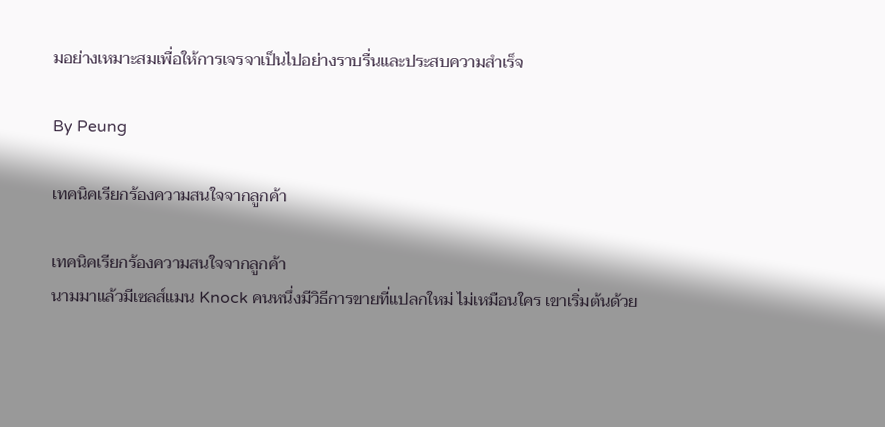มอย่างเหมาะสมเพื่อให้การเจรจาเป็นไปอย่างราบรื่นและประสบความสำเร็จ

By Peung

เทคนิคเรียกร้องความสนใจจากลูกค้า

เทคนิคเรียกร้องความสนใจจากลูกค้า
นามมาแล้วมีเซลส์แมน Knock คนหนึ่งมีวิธีการขายที่แปลกใหม่ ไม่เหมือนใคร เขาเริ่มต้นด้วย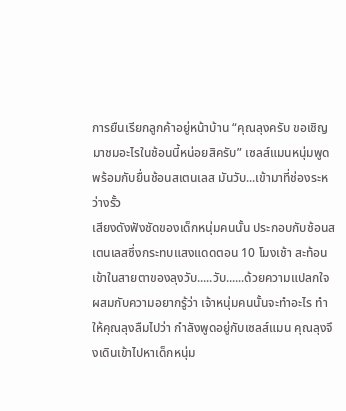การยืนเรียกลูกค้าอยู่หน้าบ้าน “คุณลุงครับ ขอเชิญมาชมอะไรในช้อนนี้หน่อยสิครับ” เซลส์แมนหนุ่มพูดพร้อมกับยื่นช้อนสเตนเลส มันวับ...เข้ามาที่ช่องระหว่างรั้ว
เสียงดังฟังชัดของเด็กหนุ่มคนนั้น ประกอบกับช้อนสเตนเลสซึ่งกระทบแสงแดดตอน 10 โมงเช้า สะท้อนเข้าในสายตาของลุงวับ.....วับ......ด้วยความแปลกใจ ผสมกับความอยากรู้ว่า เจ้าหนุ่มคนนั้นจะทำอะไร ทำให้คุณลุงลืมไปว่า กำลังพูดอยู่กับเซลส์แมน คุณลุงจึงเดินเข้าไปหาเด็กหนุ่ม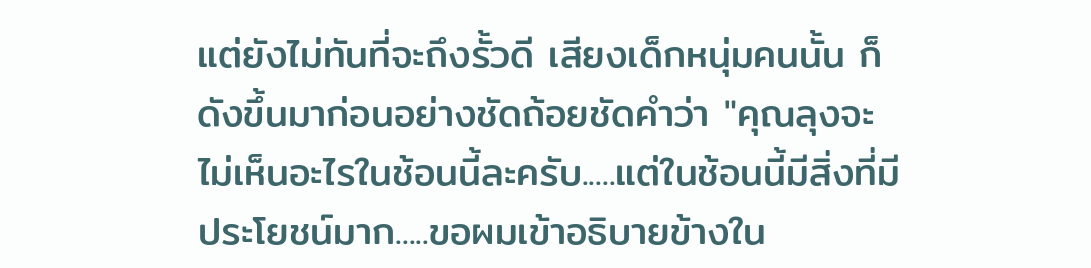แต่ยังไม่ทันที่จะถึงรั้วดี เสียงเด็กหนุ่มคนนั้น ก็ดังขึ้นมาก่อนอย่างชัดถ้อยชัดคำว่า "คุณลุงจะไม่เห็นอะไรในช้อนนี้ละครับ.....แต่ในช้อนนี้มีสิ่งที่มีประโยชน์มาก.....ขอผมเข้าอธิบายข้างใน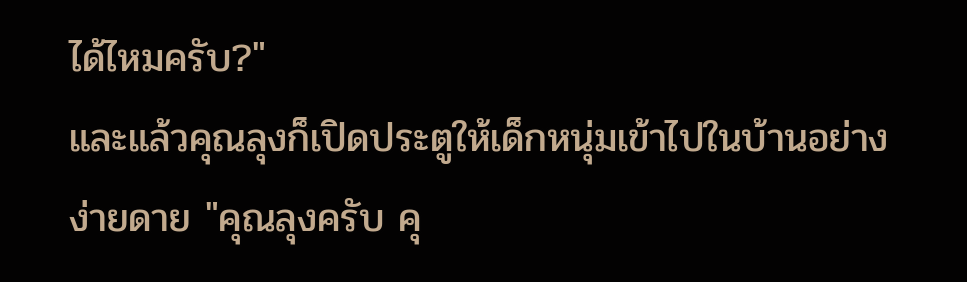ได้ไหมครับ?"
และแล้วคุณลุงก็เปิดประตูให้เด็กหนุ่มเข้าไปในบ้านอย่างง่ายดาย "คุณลุงครับ คุ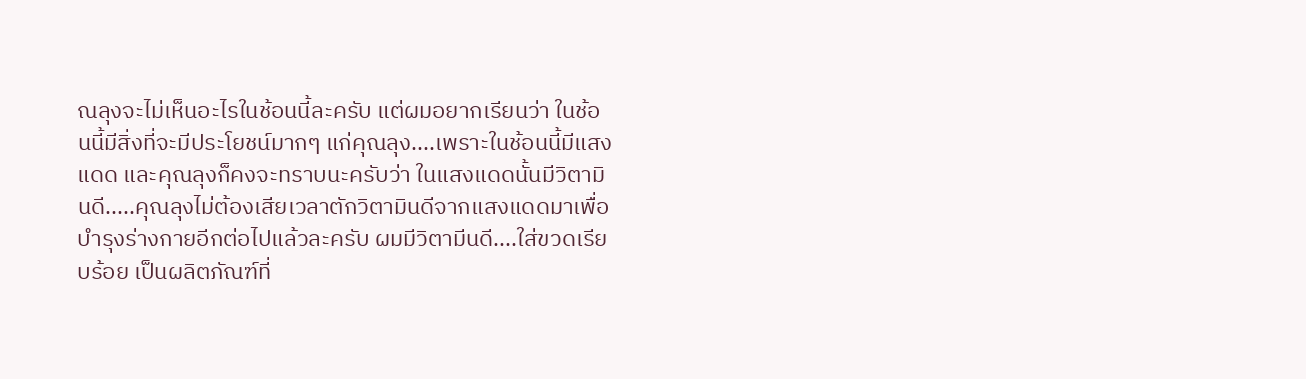ณลุงจะไม่เห็นอะไรในช้อนนี้ละครับ แต่ผมอยากเรียนว่า ในช้อนนี้มีสิ่งที่จะมีประโยชน์มากๆ แก่คุณลุง....เพราะในช้อนนี้มีแสงแดด และคุณลุงก็คงจะทราบนะครับว่า ในแสงแดดนั้นมีวิตามินดี.....คุณลุงไม่ต้องเสียเวลาตักวิตามินดีจากแสงแดดมาเพื่อบำรุงร่างกายอีกต่อไปแล้วละครับ ผมมีวิตามีนดี....ใส่ขวดเรียบร้อย เป็นผลิตภัณฑ์ที่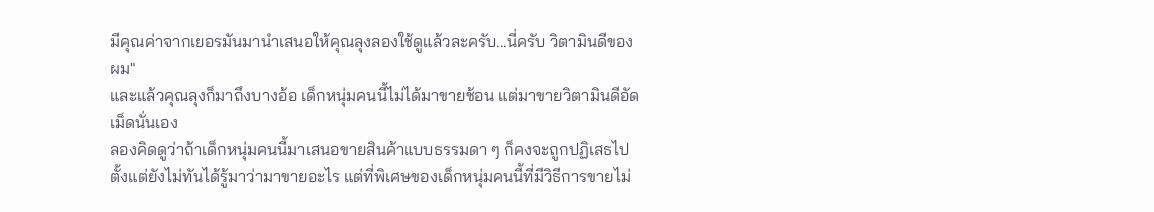มีคุณค่าจากเยอรมันมานำเสนอให้คุณลุงลองใช้ดูแล้วละครับ...นี่ครับ วิตามินดีของผม"
และแล้วคุณลุงก็มาถึงบางอ้อ เด็กหนุ่มคนนี้ไม่ได้มาขายช้อน แต่มาขายวิตามินดีอัดเม็ดนั่นเอง
ลองคิดดูว่าถ้าเด็กหนุ่มคนนี้มาเสนอขายสินค้าแบบธรรมดา ๆ ก็คงจะถูกปฏิเสธไปตั้งแต่ยังไม่ทันได้รู้มาว่ามาขายอะไร แต่ที่พิเศษของเด็กหนุ่มคนนี้ที่มีวิธีการขายไม่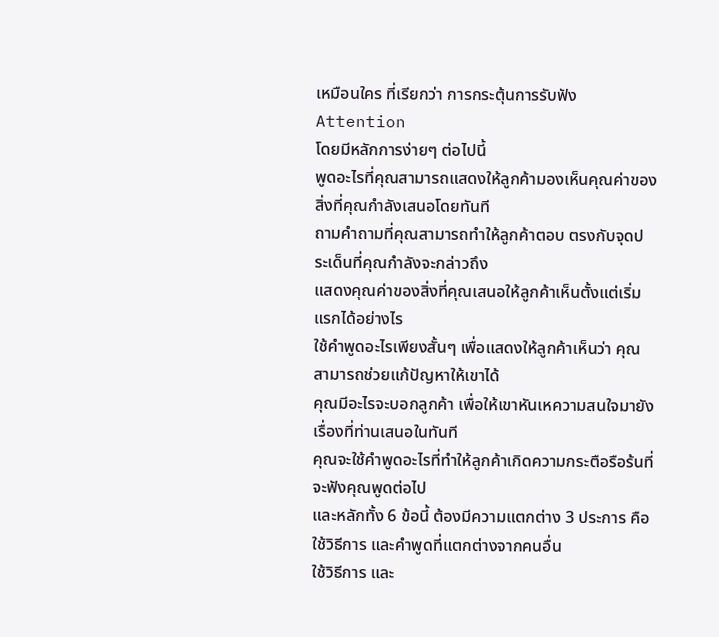เหมือนใคร ที่เรียกว่า การกระตุ้นการรับฟัง Attention
โดยมีหลักการง่ายๆ ต่อไปนี้
พูดอะไรที่คุณสามารถแสดงให้ลูกค้ามองเห็นคุณค่าของสิ่งที่คุณกำลังเสนอโดยทันที
ถามคำถามที่คุณสามารถทำให้ลูกค้าตอบ ตรงกับจุดประเด็นที่คุณกำลังจะกล่าวถึง
แสดงคุณค่าของสิ่งที่คุณเสนอให้ลูกค้าเห็นตั้งแต่เริ่มแรกได้อย่างไร
ใช้คำพูดอะไรเพียงสั้นๆ เพื่อแสดงให้ลูกค้าเห็นว่า คุณสามารถช่วยแก้ปัญหาให้เขาได้
คุณมีอะไรจะบอกลูกค้า เพื่อให้เขาหันเหความสนใจมายังเรื่องที่ท่านเสนอในทันที
คุณจะใช้คำพูดอะไรที่ทำให้ลูกค้าเกิดความกระตือรือร้นที่จะฟังคุณพูดต่อไป
และหลักทั้ง 6 ข้อนี้ ต้องมีความแตกต่าง 3 ประการ คือ
ใช้วิธีการ และคำพูดที่แตกต่างจากคนอื่น
ใช้วิธีการ และ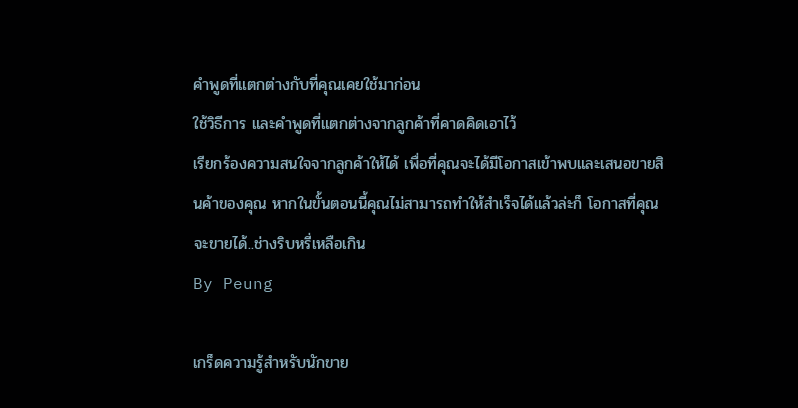คำพูดที่แตกต่างกับที่คุณเคยใช้มาก่อน
ใช้วิธีการ และคำพูดที่แตกต่างจากลูกค้าที่คาดคิดเอาไว้
เรียกร้องความสนใจจากลูกค้าให้ได้ เพื่อที่คุณจะได้มีโอกาสเข้าพบและเสนอขายสินค้าของคุณ หากในขั้นตอนนี้คุณไม่สามารถทำให้สำเร็จได้แล้วล่ะก็ โอกาสที่คุณจะขายได้..ช่างริบหรี่เหลือเกิน
By Peung

เกร็ดความรู้สำหรับนักขาย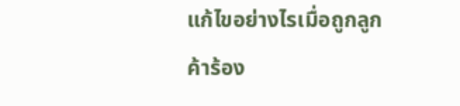แก้ไขอย่างไรเมื่อถูกลูกค้าร้อง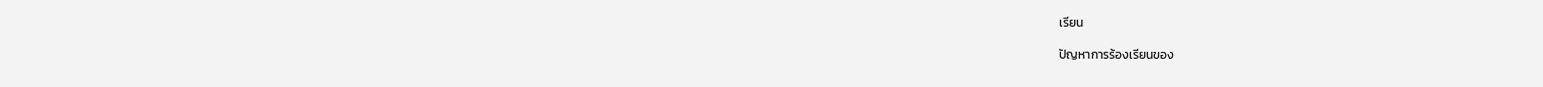เรียน

ปัญหาการร้องเรียนของ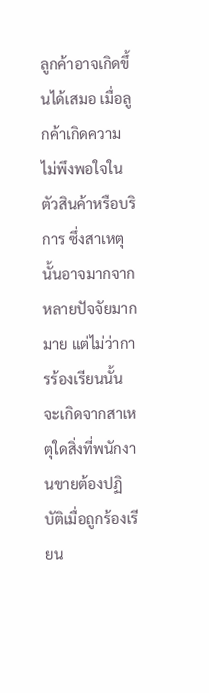ลูกค้าอาจเกิดขึ้นได้เสมอ เมื่อลูกค้าเกิดความไม่พึงพอใจในตัวสินค้าหรือบริการ ซึ่งสาเหตุนั้นอาจมากจากหลายปัจจัยมากมาย แต่ไม่ว่าการร้องเรียนนั้นจะเกิดจากสาเหตุใดสิ่งที่พนักงานขายต้องปฏิบัติเมื่อถูกร้องเรียน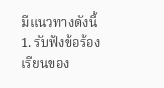มีแนวทางดังนี้
1. รับฟังข้อร้องเรียนของ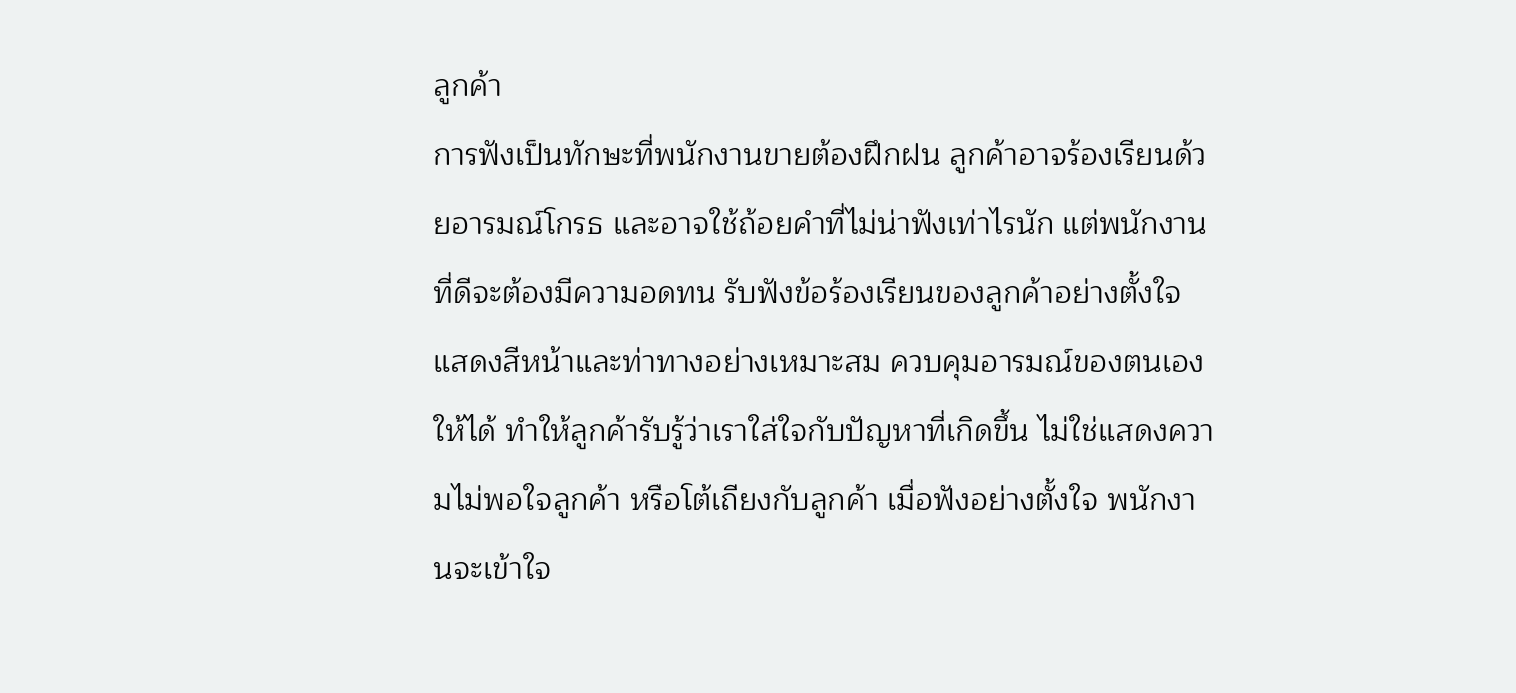ลูกค้า
การฟังเป็นทักษะที่พนักงานขายต้องฝึกฝน ลูกค้าอาจร้องเรียนด้วยอารมณ์โกรธ และอาจใช้ถ้อยคำที่ไม่น่าฟังเท่าไรนัก แต่พนักงานที่ดีจะต้องมีความอดทน รับฟังข้อร้องเรียนของลูกค้าอย่างตั้งใจ แสดงสีหน้าและท่าทางอย่างเหมาะสม ควบคุมอารมณ์ของตนเองให้ได้ ทำให้ลูกค้ารับรู้ว่าเราใส่ใจกับปัญหาที่เกิดขึ้น ไม่ใช่แสดงความไม่พอใจลูกค้า หรือโต้เถียงกับลูกค้า เมื่อฟังอย่างตั้งใจ พนักงานจะเข้าใจ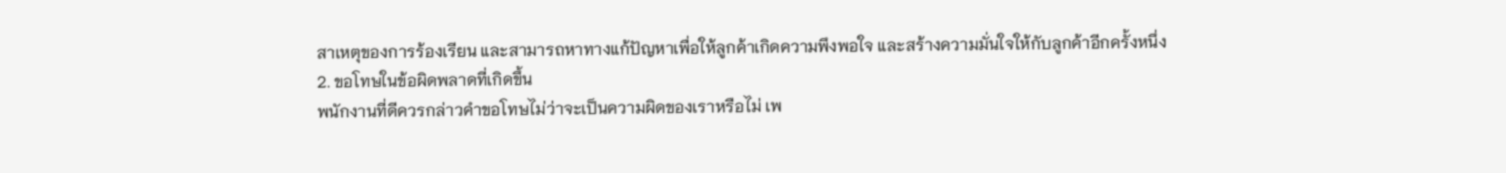สาเหตุของการร้องเรียน และสามารถหาทางแก้ปัญหาเพื่อให้ลูกค้าเกิดความพึงพอใจ และสร้างความมั่นใจให้กับลูกค้าอีกครั้งหนึ่ง
2. ขอโทษในข้อผิดพลาดที่เกิดขึ้น
พนักงานที่ดีควรกล่าวคำขอโทษไม่ว่าจะเป็นความผิดของเราหรือไม่ เพ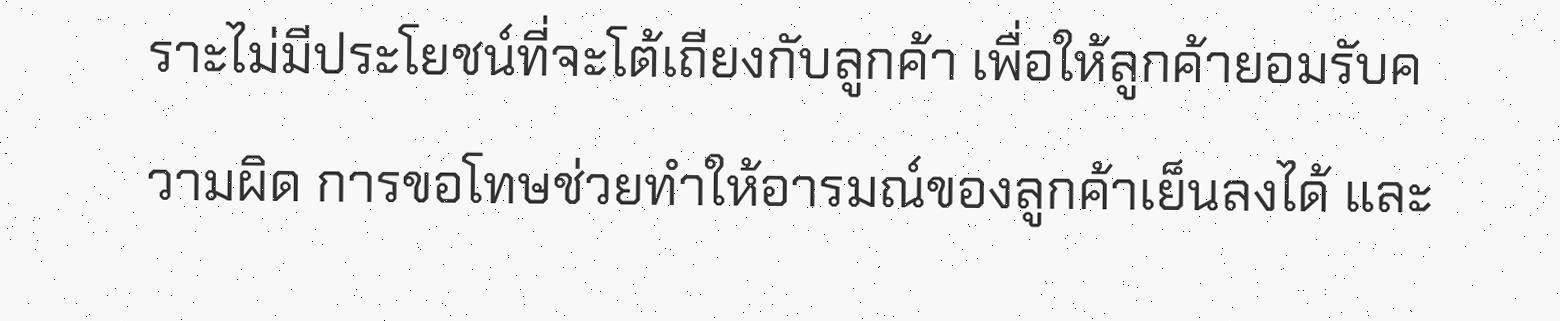ราะไม่มีประโยชน์ที่จะโต้เถียงกับลูกค้า เพื่อให้ลูกค้ายอมรับความผิด การขอโทษช่วยทำให้อารมณ์ของลูกค้าเย็นลงได้ และ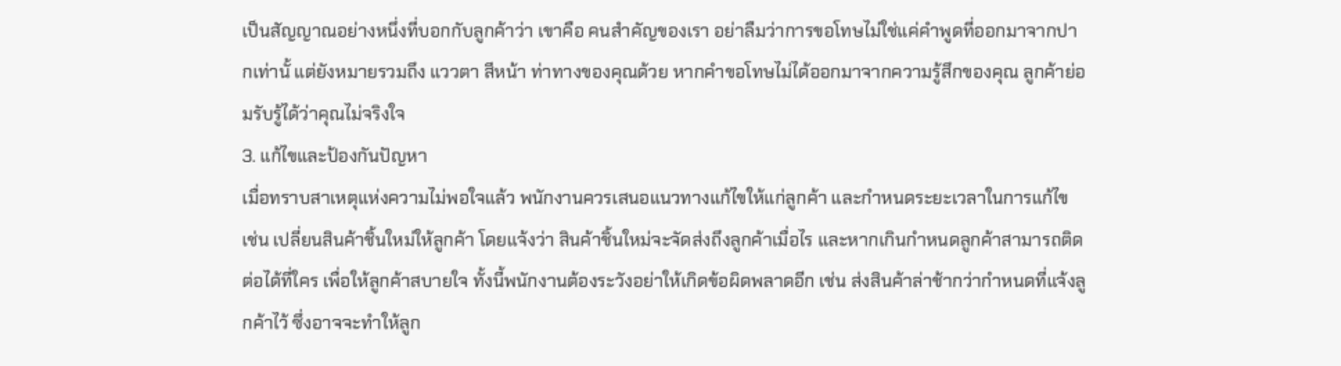เป็นสัญญาณอย่างหนึ่งที่บอกกับลูกค้าว่า เขาคือ คนสำคัญของเรา อย่าลืมว่าการขอโทษไม่ใช่แค่คำพูดที่ออกมาจากปากเท่านั้ แต่ยังหมายรวมถึง แววตา สีหน้า ท่าทางของคุณด้วย หากคำขอโทษไม่ได้ออกมาจากความรู้สึกของคุณ ลูกค้าย่อมรับรู้ได้ว่าคุณไม่จริงใจ
3. แก้ไขและป้องกันปัญหา
เมื่อทราบสาเหตุแห่งความไม่พอใจแล้ว พนักงานควรเสนอแนวทางแก้ไขให้แก่ลูกค้า และกำหนดระยะเวลาในการแก้ไข เช่น เปลี่ยนสินค้าชิ้นใหม่ให้ลูกค้า โดยแจ้งว่า สินค้าชิ้นใหม่จะจัดส่งถึงลูกค้าเมื่อไร และหากเกินกำหนดลูกค้าสามารถติดต่อได้ที่ใคร เพื่อให้ลูกค้าสบายใจ ทั้งนี้พนักงานต้องระวังอย่าให้เกิดข้อผิดพลาดอีก เช่น ส่งสินค้าล่าช้ากว่ากำหนดที่แจ้งลูกค้าไว้ ซึ่งอาจจะทำให้ลูก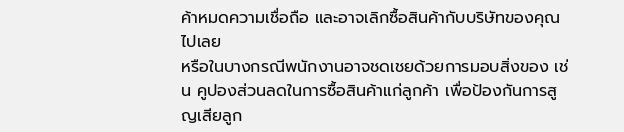ค้าหมดความเชื่อถือ และอาจเลิกซื้อสินค้ากับบริษัทของคุณไปเลย
หรือในบางกรณีพนักงานอาจชดเชยด้วยการมอบสิ่งของ เช่น คูปองส่วนลดในการซื้อสินค้าแก่ลูกค้า เพื่อป้องกันการสูญเสียลูก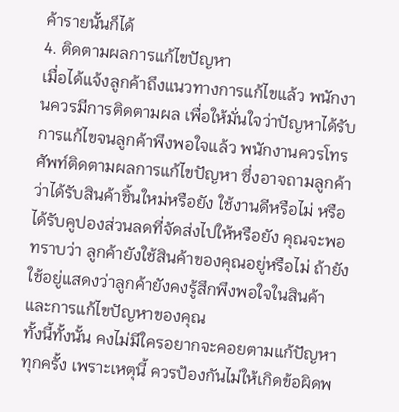ค้ารายนั้นก็ได้
4. ติดตามผลการแก้ไขปัญหา
เมื่อได้แจ้งลูกค้าถึงแนวทางการแก้ไขแล้ว พนักงานควรมีการติดตามผล เพื่อให้มั่นใจว่าปัญหาได้รับการแก้ไขจนลูกค้าพึงพอใจแล้ว พนักงานควรโทรศัพท์ติดตามผลการแก้ไขปัญหา ซึ่งอาจถามลูกค้าว่าได้รับสินค้าชิ้นใหม่หรือยัง ใช้งานดีหรือไม่ หรือได้รับคูปองส่วนลดที่จัดส่งไปให้หรือยัง คุณจะพอทราบว่า ลูกค้ายังใช้สินค้าของคุณอยู่หรือไม่ ถ้ายังใช้อยู่แสดงว่าลูกค้ายังคงรู้สึกพึงพอใจในสินค้า และการแก้ไขปัญหาของคุณ
ทั้งนี้ทั้งนั้น คงไม่มีใครอยากจะคอยตามแก้ปัญหาทุกครั้ง เพราะเหตุนี้ ควรป้องกันไม่ให้เกิดข้อผิดพ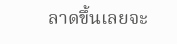ลาดขึ้นเลยจะ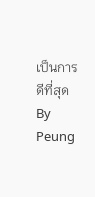เป็นการดีที่สุด
By Peung